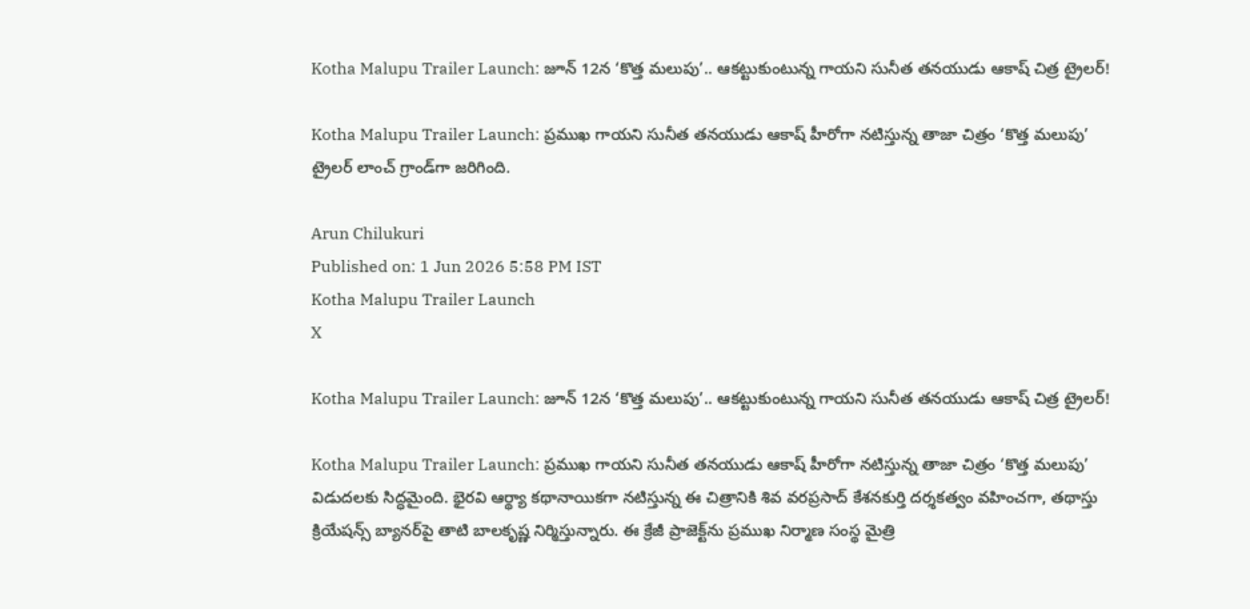Kotha Malupu Trailer Launch: జూన్ 12న ‘కొత్త మలుపు’.. ఆకట్టుకుంటున్న గాయని సునీత తనయుడు ఆకాష్ చిత్ర ట్రైలర్!

Kotha Malupu Trailer Launch: ప్రముఖ గాయని సునీత తనయుడు ఆకాష్ హీరోగా నటిస్తున్న తాజా చిత్రం ‘కొత్త మలుపు’ ట్రైలర్ లాంచ్ గ్రాండ్‌గా జరిగింది.

Arun Chilukuri
Published on: 1 Jun 2026 5:58 PM IST
Kotha Malupu Trailer Launch
X

Kotha Malupu Trailer Launch: జూన్ 12న ‘కొత్త మలుపు’.. ఆకట్టుకుంటున్న గాయని సునీత తనయుడు ఆకాష్ చిత్ర ట్రైలర్!

Kotha Malupu Trailer Launch: ప్రముఖ గాయని సునీత తనయుడు ఆకాష్ హీరోగా నటిస్తున్న తాజా చిత్రం ‘కొత్త మలుపు’ విడుదలకు సిద్ధమైంది. భైరవి ఆర్థ్యా కథానాయికగా నటిస్తున్న ఈ చిత్రానికి శివ వరప్రసాద్ కేశనకుర్తి దర్శకత్వం వహించగా, తథాస్తు క్రియేషన్స్ బ్యానర్‌పై తాటి బాలకృష్ణ నిర్మిస్తున్నారు. ఈ క్రేజీ ప్రాజెక్ట్‌ను ప్రముఖ నిర్మాణ సంస్థ మైత్రి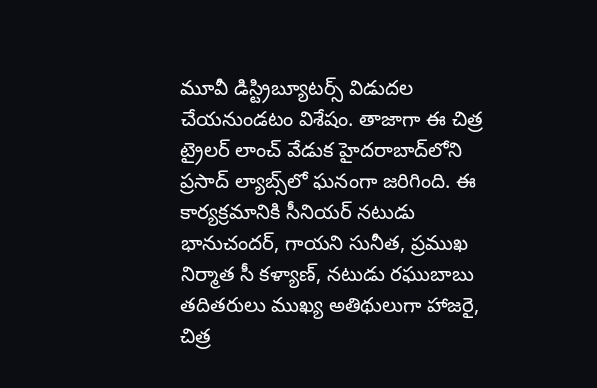మూవీ డిస్ట్రిబ్యూటర్స్ విడుదల చేయనుండటం విశేషం. తాజాగా ఈ చిత్ర ట్రైలర్ లాంచ్ వేడుక హైదరాబాద్‌లోని ప్రసాద్ ల్యాబ్స్‌లో ఘనంగా జరిగింది. ఈ కార్యక్రమానికి సీనియర్ నటుడు భానుచందర్, గాయని సునీత, ప్రముఖ నిర్మాత సీ కళ్యాణ్, నటుడు రఘుబాబు తదితరులు ముఖ్య అతిథులుగా హాజరై, చిత్ర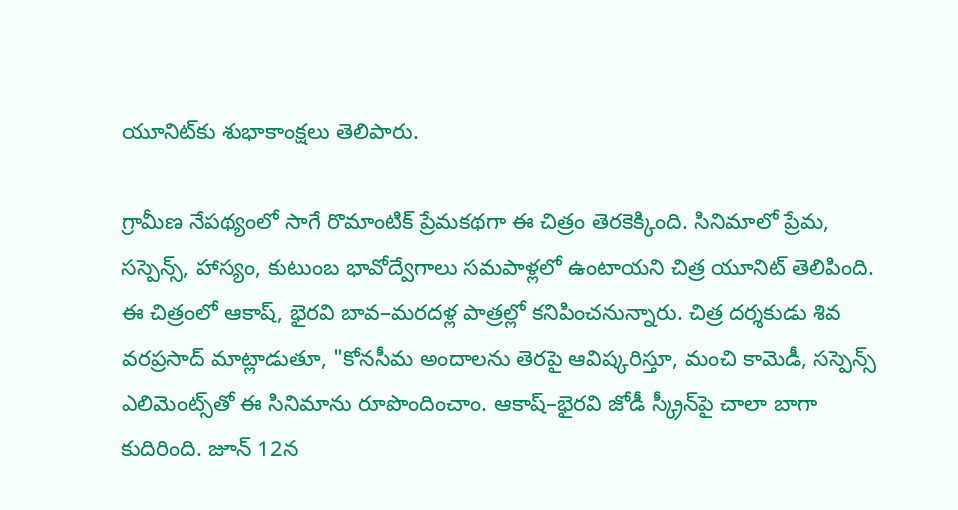యూనిట్‌కు శుభాకాంక్షలు తెలిపారు.

గ్రామీణ నేపథ్యంలో సాగే రొమాంటిక్ ప్రేమకథగా ఈ చిత్రం తెరకెక్కింది. సినిమాలో ప్రేమ, సస్పెన్స్, హాస్యం, కుటుంబ భావోద్వేగాలు సమపాళ్లలో ఉంటాయని చిత్ర యూనిట్ తెలిపింది. ఈ చిత్రంలో ఆకాష్, భైరవి బావ–మరదళ్ల పాత్రల్లో కనిపించనున్నారు. చిత్ర దర్శకుడు శివ వరప్రసాద్ మాట్లాడుతూ, "కోనసీమ అందాలను తెరపై ఆవిష్కరిస్తూ, మంచి కామెడీ, సస్పెన్స్ ఎలిమెంట్స్‌తో ఈ సినిమాను రూపొందించాం. ఆకాష్–భైరవి జోడీ స్క్రీన్‌పై చాలా బాగా కుదిరింది. జూన్ 12న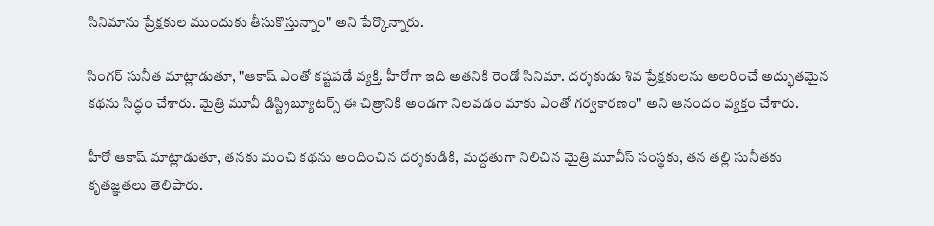సినిమాను ప్రేక్షకుల ముందుకు తీసుకొస్తున్నాం" అని పేర్కొన్నారు.

సింగర్ సునీత మాట్లాడుతూ, "ఆకాష్ ఎంతో కష్టపడే వ్యక్తి. హీరోగా ఇది అతనికి రెండో సినిమా. దర్శకుడు శివ ప్రేక్షకులను అలరించే అద్భుతమైన కథను సిద్ధం చేశారు. మైత్రి మూవీ డిస్ట్రిబ్యూటర్స్ ఈ చిత్రానికి అండగా నిలవడం మాకు ఎంతో గర్వకారణం" అని ఆనందం వ్యక్తం చేశారు.

హీరో ఆకాష్ మాట్లాడుతూ, తనకు మంచి కథను అందించిన దర్శకుడికి, మద్దతుగా నిలిచిన మైత్రి మూవీస్ సంస్థకు, తన తల్లి సునీతకు కృతజ్ఞతలు తెలిపారు.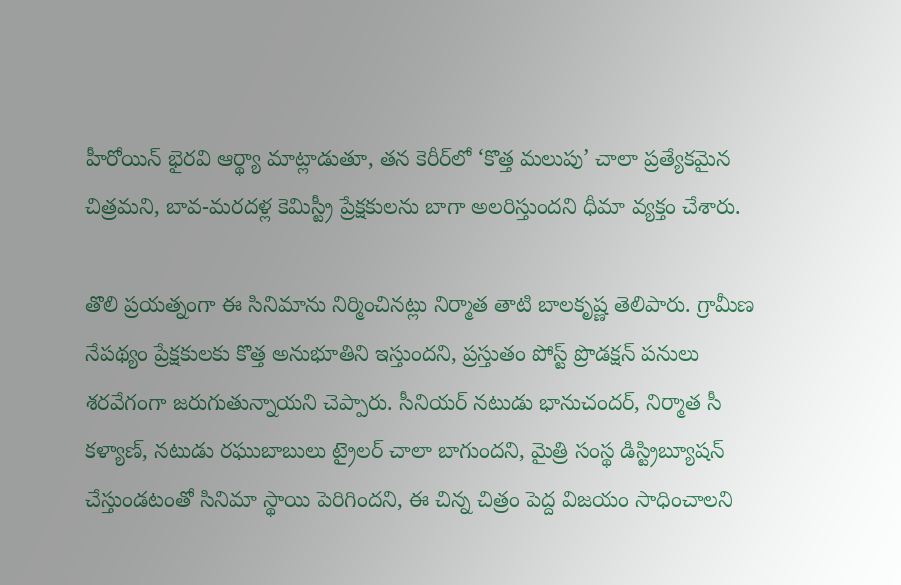హీరోయిన్ భైరవి ఆర్థ్యా మాట్లాడుతూ, తన కెరీర్‌లో ‘కొత్త మలుపు’ చాలా ప్రత్యేకమైన చిత్రమని, బావ-మరదళ్ల కెమిస్ట్రీ ప్రేక్షకులను బాగా అలరిస్తుందని ధీమా వ్యక్తం చేశారు.

తొలి ప్రయత్నంగా ఈ సినిమాను నిర్మించినట్లు నిర్మాత తాటి బాలకృష్ణ తెలిపారు. గ్రామీణ నేపథ్యం ప్రేక్షకులకు కొత్త అనుభూతిని ఇస్తుందని, ప్రస్తుతం పోస్ట్ ప్రొడక్షన్ పనులు శరవేగంగా జరుగుతున్నాయని చెప్పారు. సీనియర్ నటుడు భానుచందర్, నిర్మాత సీ కళ్యాణ్, నటుడు రఘుబాబులు ట్రైలర్ చాలా బాగుందని, మైత్రి సంస్థ డిస్ట్రిబ్యూషన్ చేస్తుండటంతో సినిమా స్థాయి పెరిగిందని, ఈ చిన్న చిత్రం పెద్ద విజయం సాధించాలని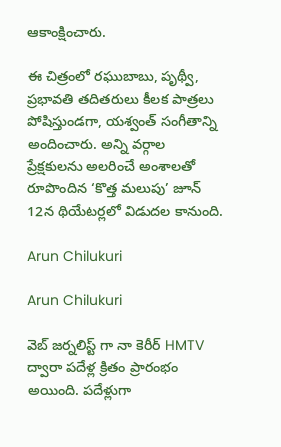ఆకాంక్షించారు.

ఈ చిత్రంలో రఘుబాబు, పృథ్వీ, ప్రభావతి తదితరులు కీలక పాత్రలు పోషిస్తుండగా, యశ్వంత్ సంగీతాన్ని అందించారు. అన్ని వర్గాల ప్రేక్షకులను అలరించే అంశాలతో రూపొందిన ‘కొత్త మలుపు’ జూన్ 12న థియేటర్లలో విడుదల కానుంది.

Arun Chilukuri

Arun Chilukuri

వెబ్ జర్నలిస్ట్ గా నా కెరీర్ HMTV ద్వారా పదేళ్ల క్రితం ప్రారంభం అయింది. పదేళ్లుగా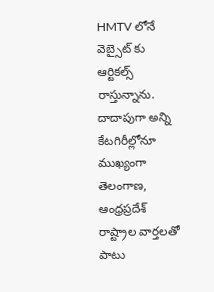HMTV లోనే వెబ్సైట్ కు ఆర్టికల్స్ రాస్తున్నాను. దాదాపుగా అన్ని కేటగిరీల్లోనూ ముఖ్యంగా తెలంగాణ, ఆంధ్రప్రదేశ్ రాష్ట్రాల వార్తలతో పాటు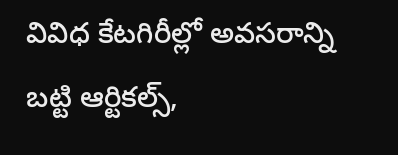వివిధ కేటగిరీల్లో అవసరాన్ని బట్టి ఆర్టికల్స్,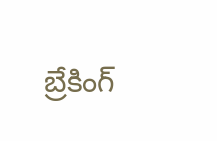బ్రేకింగ్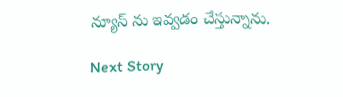న్యూస్ ను ఇవ్వడం చేస్తున్నాను.

Next Story